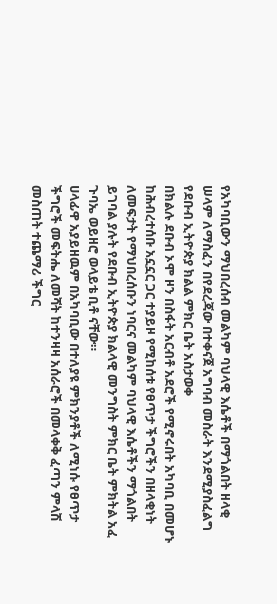የአካባቢውን ማህበረሰብ መልካም ባህላዊ እሴቶች በማጎልበት ዘላቂ ሠላም ለማስፈን በየደረጃው በተቀናጀ አግባብ መስራት እንደሚያስፈልግ የደቡብ ኢትዮጵያ ክልል ምክር ቤት አስታወቀ
በክልሉ ደቡብ ኦሞ ዞን በስፋት አርብቶ አደሮች የሚኖሩበት አካባቢ በመሆኑ ከሕብረተሰቡ አኗኗር ጋር ተያይዞ የሚከሰቱ የፀጥታ ችግሮችን በዘላቂነት ለመፍታት የማህበረሰቡን ነባርና መልካም ባህላዊ እሴቶችን ማጎልበት ይገባል ያሉት የደቡብ ኢትዮጵያ ክልላዊ መንግስት ምክር ቤት ምክትል አፈ ጉባኤ ወይዘሮ ወላይቴ ቢቶ ናቸው።
ሀላፊዋ አያይዘዉም በአካባቢው በተለያዩ ምክንያቶች ለሚነሱ የፀጥታ ችግሮች መፍትሔ ለመሻት ከተንዛዛ አሰራሮች በመላቀቅ ፈጣን ምላሽ መስጠት ተጨማሪ ችግር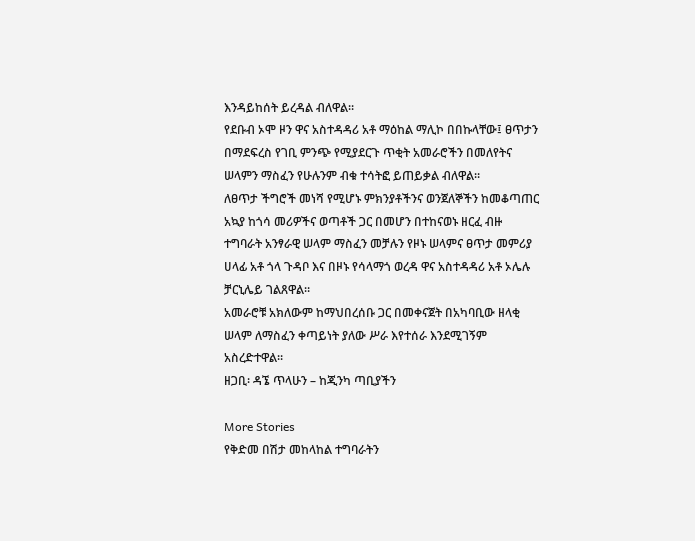እንዳይከሰት ይረዳል ብለዋል።
የደቡብ ኦሞ ዞን ዋና አስተዳዳሪ አቶ ማዕከል ማሊኮ በበኩላቸው፤ ፀጥታን በማደፍረስ የገቢ ምንጭ የሚያደርጉ ጥቂት አመራሮችን በመለየትና ሠላምን ማስፈን የሁሉንም ብቁ ተሳትፎ ይጠይቃል ብለዋል።
ለፀጥታ ችግሮች መነሻ የሚሆኑ ምክንያቶችንና ወንጀለኞችን ከመቆጣጠር አኳያ ከጎሳ መሪዎችና ወጣቶች ጋር በመሆን በተከናወኑ ዘርፈ ብዙ ተግባራት አንፃራዊ ሠላም ማስፈን መቻሉን የዞኑ ሠላምና ፀጥታ መምሪያ ሀላፊ አቶ ጎላ ጉዳቦ እና በዞኑ የሳላማጎ ወረዳ ዋና አስተዳዳሪ አቶ ኦሌሉ ቻርኒሌይ ገልጸዋል።
አመራሮቹ አክለውም ከማህበረሰቡ ጋር በመቀናጀት በአካባቢው ዘላቂ ሠላም ለማስፈን ቀጣይነት ያለው ሥራ እየተሰራ እንደሚገኝም አስረድተዋል።
ዘጋቢ፡ ዳኜ ጥላሁን – ከጂንካ ጣቢያችን

More Stories
የቅድመ በሽታ መከላከል ተግባራትን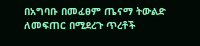በአግባቡ በመፈፀም ጤናማ ትውልድ ለመፍጠር በሚደረጉ ጥረቶች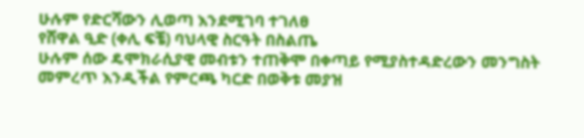ሁሉም የድርሻውን ሊወጣ እንደሚገባ ተገለፀ
የሸዋል ዒድ (ቀሊ ፍቼ) ባህላዊ ስርዓት በስልጤ
ሁሉም ሰው ዴሞክራሲያዊ መብቱን ተጠቅሞ በቀጣይ የሚያስተዳድረውን መንግስት መምረጥ እንዲችል የምርጫ ካርድ በወቅቱ መያዝ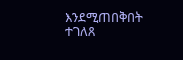እንደሚጠበቅበት ተገለጸ